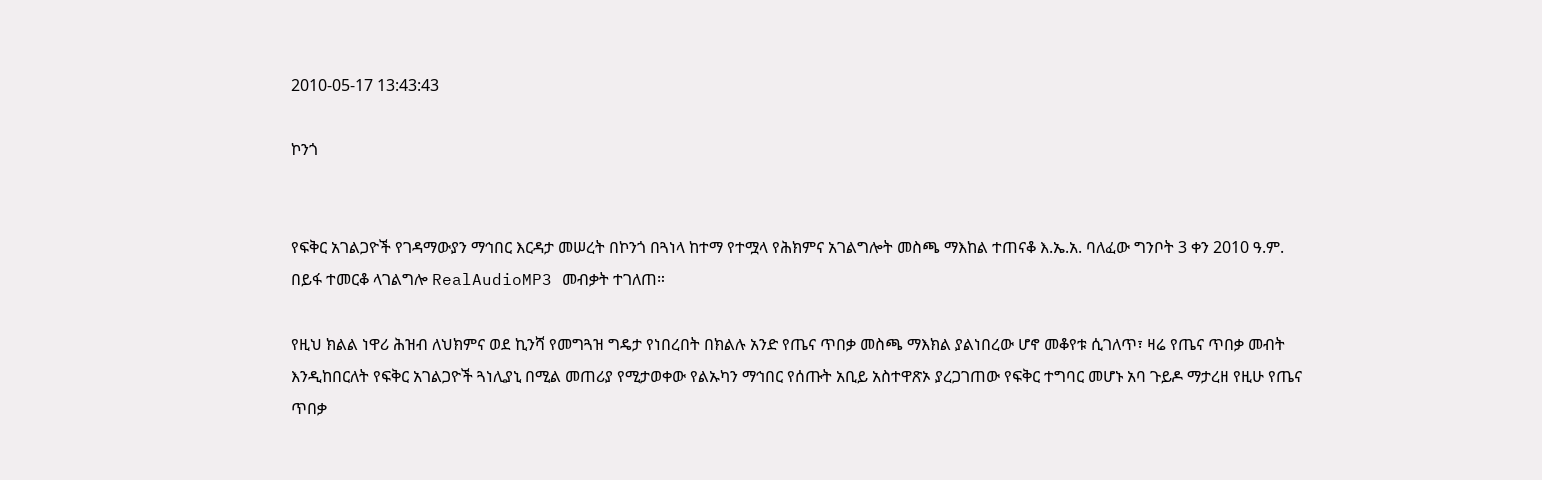2010-05-17 13:43:43

ኮንጎ


የፍቅር አገልጋዮች የገዳማውያን ማኅበር እርዳታ መሠረት በኮንጎ በጓነላ ከተማ የተሟላ የሕክምና አገልግሎት መስጫ ማእከል ተጠናቆ እ.ኤ.አ. ባለፈው ግንቦት 3 ቀን 2010 ዓ.ም. በይፋ ተመርቆ ላገልግሎ RealAudioMP3 መብቃት ተገለጠ።

የዚህ ክልል ነዋሪ ሕዝብ ለህክምና ወደ ኪንሻ የመግጓዝ ግዴታ የነበረበት በክልሉ አንድ የጤና ጥበቃ መስጫ ማእክል ያልነበረው ሆኖ መቆየቱ ሲገለጥ፣ ዛሬ የጤና ጥበቃ መብት እንዲከበርለት የፍቅር አገልጋዮች ጓነሊያኒ በሚል መጠሪያ የሚታወቀው የልኡካን ማኅበር የሰጡት አቢይ አስተዋጽኦ ያረጋገጠው የፍቅር ተግባር መሆኑ አባ ጉይዶ ማታረዘ የዚሁ የጤና ጥበቃ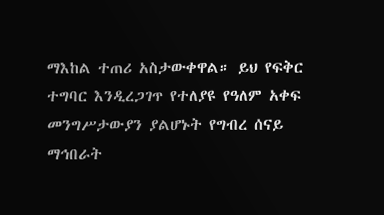ማእከል ተጠሪ አስታውቀዋል። ይህ የፍቅር ተግባር እንዲረጋገጥ የተለያዩ የዓለም አቀፍ መንግሥታውያን ያልሆኑት የግብረ ሰናይ ማኅበራት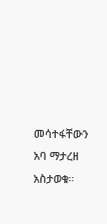መሳተፋቸውን አባ ማታረዘ አስታወቁ።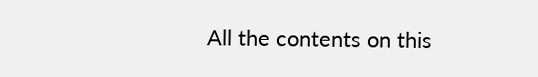All the contents on this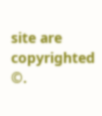site are copyrighted ©.